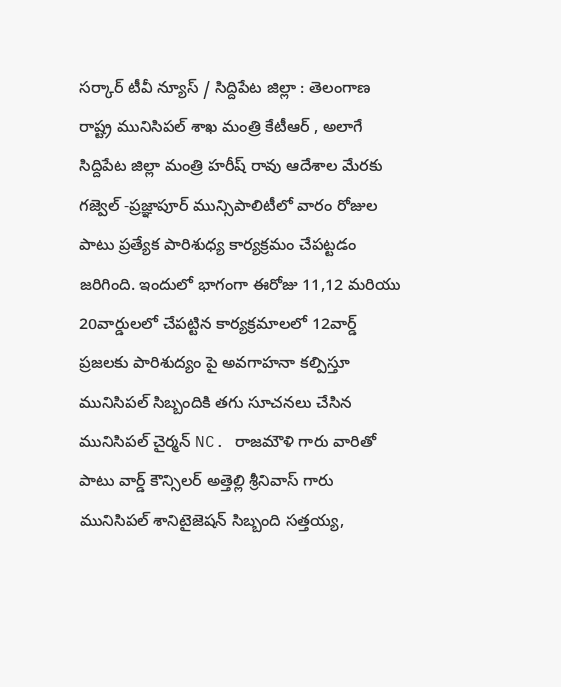సర్కార్ టీవీ న్యూస్ / సిద్దిపేట జిల్లా : తెలంగాణ రాష్ట్ర మునిసిపల్ శాఖ మంత్రి కేటీఆర్ , అలాగే సిద్దిపేట జిల్లా మంత్రి హరీష్ రావు ఆదేశాల మేరకు గజ్వెల్ -ప్రజ్ఞాపూర్ మున్సిపాలిటీలో వారం రోజుల పాటు ప్రత్యేక పారిశుధ్య కార్యక్రమం చేపట్టడం జరిగింది. ఇందులో భాగంగా ఈరోజు 11,12 మరియు 20వార్డులలో చేపట్టిన కార్యక్రమాలలో 12వార్డ్ ప్రజలకు పారిశుద్యం పై అవగాహనా కల్పిస్తూ మునిసిపల్ సిబ్బందికి తగు సూచనలు చేసిన మునిసిపల్ చైర్మన్ NC. రాజమౌళి గారు వారితో పాటు వార్డ్ కౌన్సిలర్ అత్తెల్లి శ్రీనివాస్ గారు మునిసిపల్ శానిటైజెషన్ సిబ్బంది సత్తయ్య,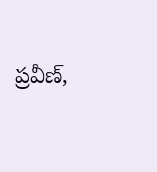ప్రవీణ్,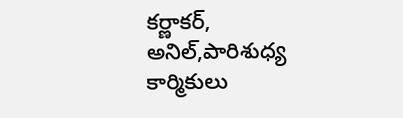కర్ణాకర్, అనిల్,పారిశుధ్య కార్మికులు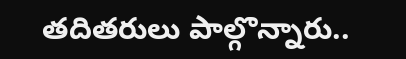తదితరులు పాల్గొన్నారు..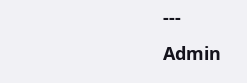---
Admin